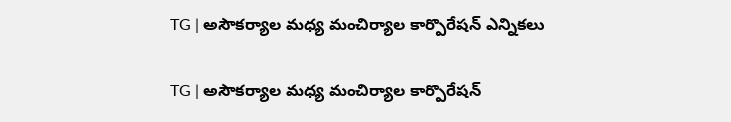TG | అసౌకర్యాల మధ్య మంచిర్యాల కార్పొరేషన్ ఎన్నికలు

TG | అసౌకర్యాల మధ్య మంచిర్యాల కార్పొరేషన్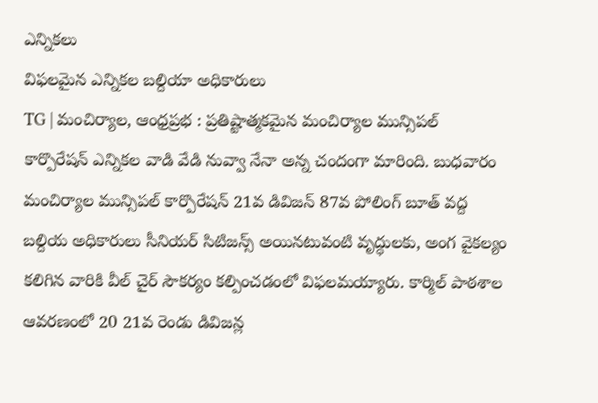ఎన్నికలు
విఫలమైన ఎన్నికల బల్దియా అధికారులు
TG | మంచిర్యాల, ఆంధ్రప్రభ : ప్రతిష్టాత్మకమైన మంచిర్యాల మున్సిపల్ కార్పొరేషన్ ఎన్నికల వాడి వేడి నువ్వా నేనా అన్న చందంగా మారింది. బుధవారం మంచిర్యాల మున్సిపల్ కార్పొరేషన్ 21వ డివిజన్ 87వ పోలింగ్ బూత్ వద్ద బల్దియ అధికారులు సీనియర్ సిటిజన్స్ అయినటువంటి వృద్ధులకు, అంగ వైకల్యం కలిగిన వారికి వీల్ చైర్ సౌకర్యం కల్పించడంలో విఫలమయ్యారు. కార్మిల్ పాఠశాల ఆవరణంలో 20 21వ రెండు డివిజన్ల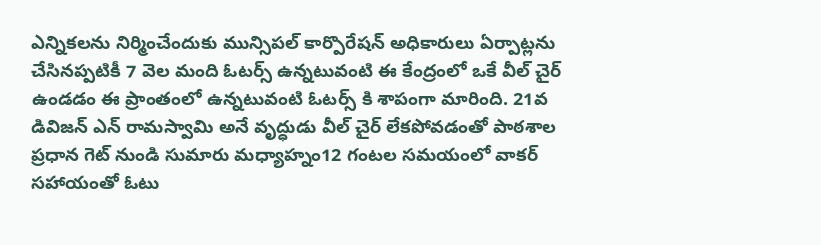ఎన్నికలను నిర్మించేందుకు మున్సిపల్ కార్పొరేషన్ అధికారులు ఏర్పాట్లను చేసినప్పటికీ 7 వెల మంది ఓటర్స్ ఉన్నటువంటి ఈ కేంద్రంలో ఒకే వీల్ చైర్ ఉండడం ఈ ప్రాంతంలో ఉన్నటువంటి ఓటర్స్ కి శాపంగా మారింది. 21వ డివిజన్ ఎన్ రామస్వామి అనే వృద్ధుడు వీల్ చైర్ లేకపోవడంతో పాఠశాల ప్రధాన గెట్ నుండి సుమారు మధ్యాహ్నం12 గంటల సమయంలో వాకర్ సహాయంతో ఓటు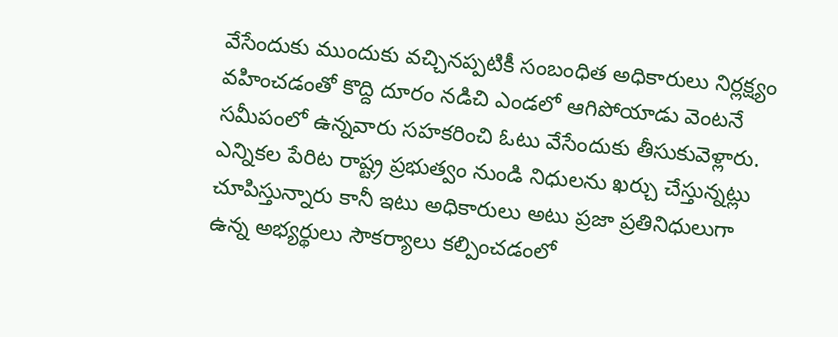వేసేందుకు ముందుకు వచ్చినప్పటికీ సంబంధిత అధికారులు నిర్లక్ష్యం వహించడంతో కొద్ది దూరం నడిచి ఎండలో ఆగిపోయాడు వెంటనే సమీపంలో ఉన్నవారు సహకరించి ఓటు వేసేందుకు తీసుకువెళ్లారు. ఎన్నికల పేరిట రాష్ట్ర ప్రభుత్వం నుండి నిధులను ఖర్చు చేస్తున్నట్లు చూపిస్తున్నారు కానీ ఇటు అధికారులు అటు ప్రజా ప్రతినిధులుగా ఉన్న అభ్యర్థులు సౌకర్యాలు కల్పించడంలో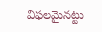విఫలమైనట్టు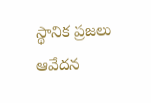స్థానిక ప్రజలు ఆవేదన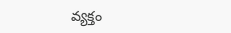వ్యక్తం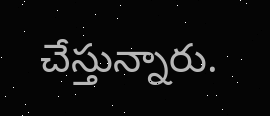చేస్తున్నారు.